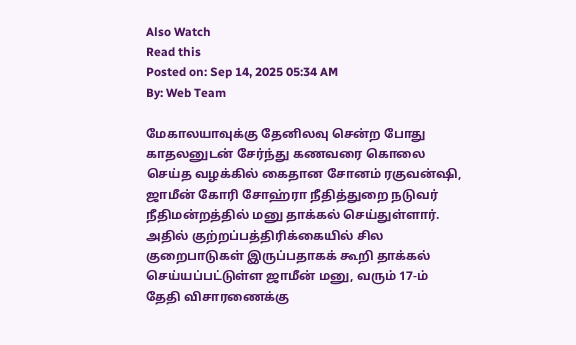Also Watch
Read this
Posted on: Sep 14, 2025 05:34 AM
By: Web Team

மேகாலயாவுக்கு தேனிலவு சென்ற போது காதலனுடன் சேர்ந்து கணவரை கொலை செய்த வழக்கில் கைதான சோனம் ரகுவன்ஷி, ஜாமீன் கோரி சோஹ்ரா நீதித்துறை நடுவர் நீதிமன்றத்தில் மனு தாக்கல் செய்துள்ளார். அதில் குற்றப்பத்திரிக்கையில் சில குறைபாடுகள் இருப்பதாகக் கூறி தாக்கல் செய்யப்பட்டுள்ள ஜாமீன் மனு, வரும் 17-ம் தேதி விசாரணைக்கு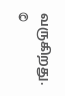வருகிறது.
©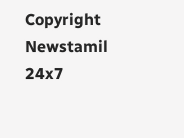Copyright Newstamil 24x7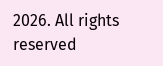2026. All rights reserved